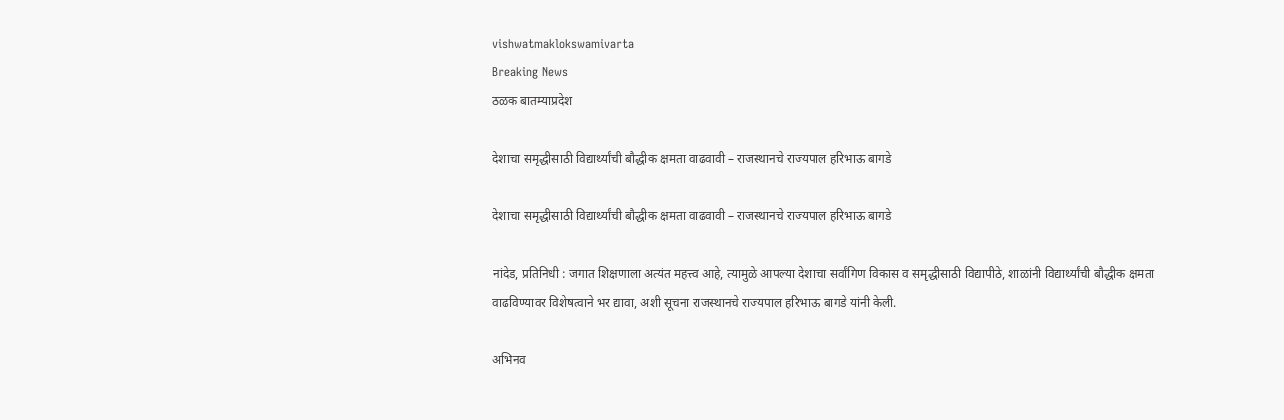vishwatmaklokswamivarta
Breaking News
ठळक बातम्याप्रदेश

देशाचा समृद्धीसाठी विद्यार्थ्यांची बौद्धीक क्षमता वाढवावी – राजस्थानचे राज्यपाल हरिभाऊ बागडे

देशाचा समृद्धीसाठी विद्यार्थ्यांची बौद्धीक क्षमता वाढवावी – राजस्थानचे राज्यपाल हरिभाऊ बागडे

नांदेड, प्रतिनिधी : जगात शिक्षणाला अत्यंत महत्त्व आहे, त्यामुळे आपल्या देशाचा सर्वांगिण विकास व समृद्धीसाठी विद्यापीठे, शाळांनी विद्यार्थ्यांची बौद्धीक क्षमता वाढविण्यावर विशेषत्वाने भर द्यावा, अशी सूचना राजस्थानचे राज्यपाल हरिभाऊ बागडे यांनी केली.

अभिनव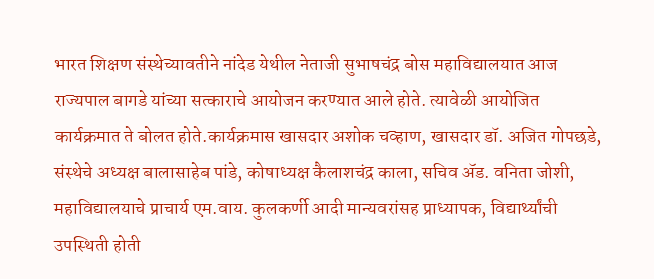भारत शिक्षण संस्थेच्यावतीने नांदेड येथील नेताजी सुभाषचंद्र बोस महाविद्यालयात आज राज्यपाल बागडे यांच्या सत्काराचे आयोजन करण्यात आले होते. त्यावेळी आयोजित कार्यक्रमात ते बोलत होते.कार्यक्रमास खासदार अशोक चव्हाण, खासदार डॉ. अजित गोपछडे, संस्थेचे अध्यक्ष बालासाहेब पांडे, कोषाध्यक्ष कैलाशचंद्र काला, सचिव ॲड. वनिता जोशी, महाविद्यालयाचे प्राचार्य एम.वाय. कुलकर्णी आदी मान्यवरांसह प्राध्यापक, विद्यार्थ्यांची उपस्थिती होती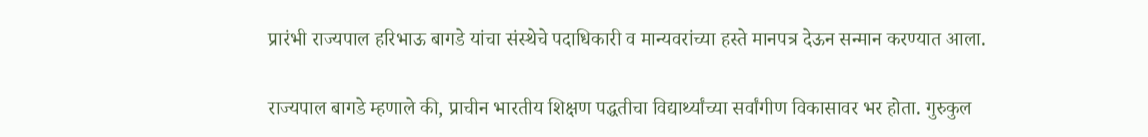प्रारंभी राज्यपाल हरिभाऊ बागडे यांचा संस्थेचे पदाधिकारी व मान्यवरांच्या हस्ते मानपत्र देऊन सन्मान करण्यात आला.

राज्यपाल बागडे म्हणाले की, प्राचीन भारतीय शिक्षण पद्धतीचा विद्यार्थ्यांच्या सर्वांगीण विकासावर भर होता. गुरुकुल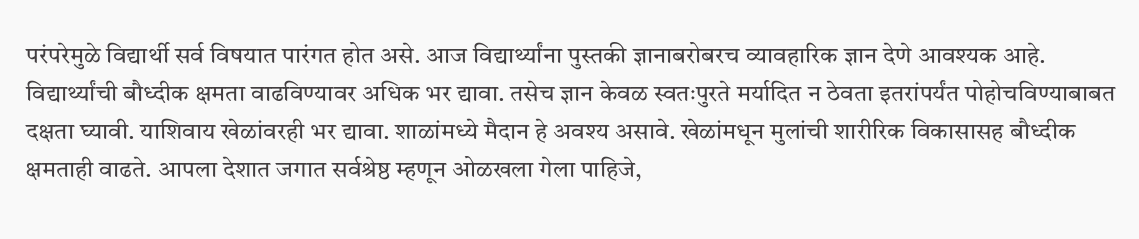परंपरेमुळे विद्यार्थी सर्व विषयात पारंगत होत असे. आज विद्यार्थ्यांना पुस्तकी ज्ञानाबरोबरच व्यावहारिक ज्ञान देणे आवश्यक आहे. विद्यार्थ्यांची बौध्दीक क्षमता वाढविण्यावर अधिक भर द्यावा. तसेच ज्ञान केवळ स्वतःपुरते मर्यादित न ठेवता इतरांपर्यंत पोहोचविण्याबाबत दक्षता घ्यावी. याशिवाय खेळांवरही भर द्यावा. शाळांमध्ये मैदान हे अवश्य असावे. खेळांमधून मुलांची शारीरिक विकासासह बौध्दीक क्षमताही वाढते. आपला देशात जगात सर्वश्रेष्ठ म्हणून ओळखला गेला पाहिजे,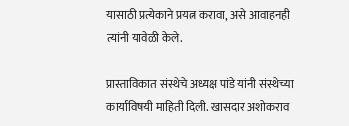यासाठी प्रत्येकाने प्रयत्न करावा, असे आवाहनही त्यांनी यावेळी केले.

प्रास्ताविकात संस्थेचे अध्यक्ष पांडे यांनी संस्थेच्या कार्याविषयी माहिती दिली. खासदार अशोकराव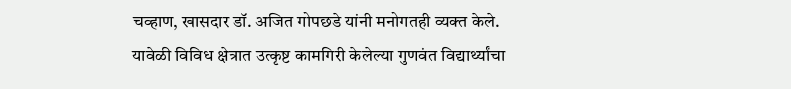चव्हाण, खासदार डॉ. अजित गोपछडे यांनी मनोगतही व्यक्त केले. यावेळी विविध क्षेत्रात उत्कृष्ट कामगिरी केलेल्या गुणवंत विद्यार्थ्यांचा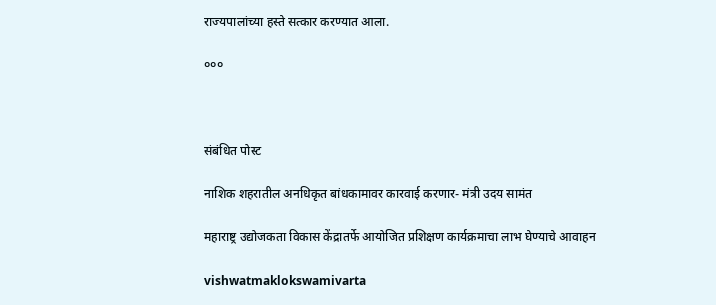राज्यपालांच्या हस्ते सत्कार करण्यात आला.

०००



संबंधित पोस्ट

नाशिक शहरातील अनधिकृत बांधकामावर कारवाई करणार- मंत्री उदय सामंत

महाराष्ट्र उद्योजकता विकास केंद्रातर्फे आयोजित प्रशिक्षण कार्यक्रमाचा लाभ घेण्याचे आवाहन

vishwatmaklokswamivarta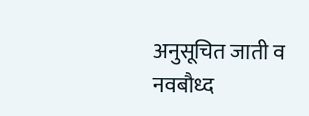अनुसूचित जाती व नवबौध्द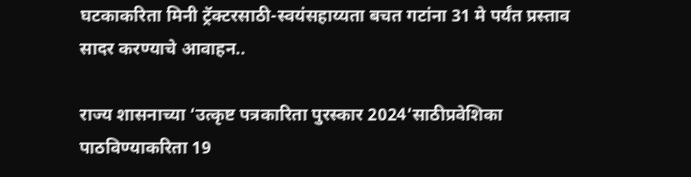घटकाकरिता मिनी ट्रॅक्टरसाठी-स्वयंसहाय्यता बचत गटांना 31 मे पर्यंत प्रस्ताव सादर करण्याचे आवाहन..

राज्य शासनाच्या ‘उत्कृष्ट पत्रकारिता पुरस्कार 2024’साठीप्रवेशिका पाठविण्याकरिता 19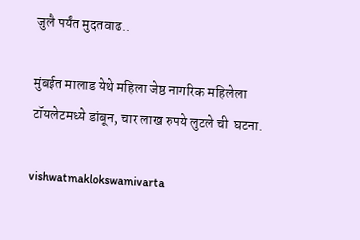जुलै पर्यंत मुदतवाढ..

मुंबईत मालाड येथे महिला जेष्ठ नागरिक महिलेला टॉयलेटमध्ये डांबून, चार लाख रुपये लुटले ची  घटना.

vishwatmaklokswamivarta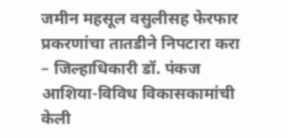जमीन महसूल वसुलीसह फेरफार प्रकरणांचा तातडीने निपटारा करा – जिल्हाधिकारी डॉ. पंकज आशिया-विविध विकासकामांची केली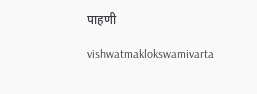पाहणी

vishwatmaklokswamivarta